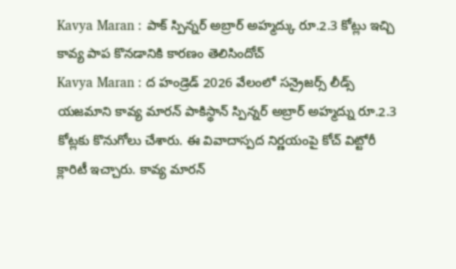Kavya Maran : పాక్ స్పిన్నర్ అబ్రార్ అహ్మద్కు రూ.2.3 కోట్లు ఇచ్చి కావ్య పాప కొనడానికి కారణం తెలిసిందోచ్
Kavya Maran : ద హండ్రెడ్ 2026 వేలంలో సన్రైజర్స్ లీడ్స్ యజమాని కావ్య మారన్ పాకిస్థాన్ స్పిన్నర్ అబ్రార్ అహ్మద్ను రూ.2.3 కోట్లకు కొనుగోలు చేశారు. ఈ వివాదాస్పద నిర్ణయంపై కోచ్ విట్టోరీ క్లారిటీ ఇచ్చారు. కావ్య మారన్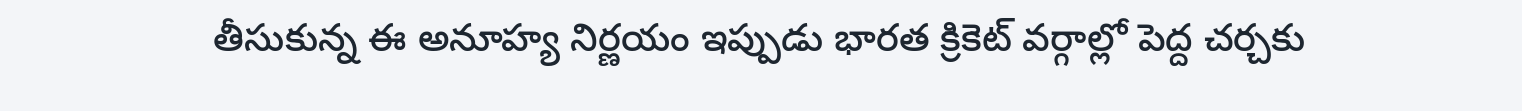తీసుకున్న ఈ అనూహ్య నిర్ణయం ఇప్పుడు భారత క్రికెట్ వర్గాల్లో పెద్ద చర్చకు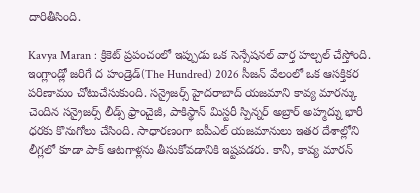దారితీసింది.

Kavya Maran : క్రికెట్ ప్రపంచంలో ఇప్పుడు ఒక సెన్సేషనల్ వార్త హల్చల్ చేస్తోంది. ఇంగ్లాండ్లో జరిగే ద హండ్రెడ్(The Hundred) 2026 సీజన్ వేలంలో ఒక ఆసక్తికర పరిణామం చోటుచేసుకుంది. సన్రైజర్స్ హైదరాబాద్ యజమాని కావ్య మారన్కు చెందిన సన్రైజర్స్ లీడ్స్ ఫ్రాంచైజీ, పాకిస్థాన్ మిస్టరీ స్పిన్నర్ అబ్రార్ అహ్మద్ను భారీ ధరకు కొనుగోలు చేసింది. సాధారణంగా ఐపీఎల్ యజమానులు ఇతర దేశాల్లోని లీగ్లలో కూడా పాక్ ఆటగాళ్లను తీసుకోవడానికి ఇష్టపడరు. కానీ, కావ్య మారన్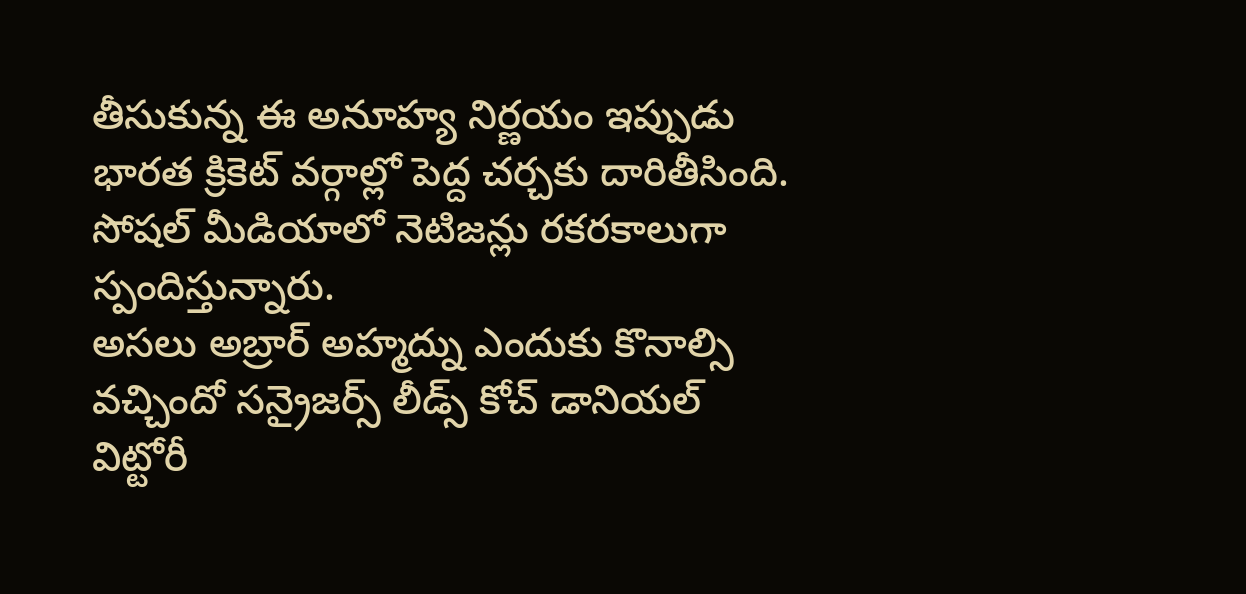తీసుకున్న ఈ అనూహ్య నిర్ణయం ఇప్పుడు భారత క్రికెట్ వర్గాల్లో పెద్ద చర్చకు దారితీసింది. సోషల్ మీడియాలో నెటిజన్లు రకరకాలుగా స్పందిస్తున్నారు.
అసలు అబ్రార్ అహ్మద్ను ఎందుకు కొనాల్సి వచ్చిందో సన్రైజర్స్ లీడ్స్ కోచ్ డానియల్ విట్టోరీ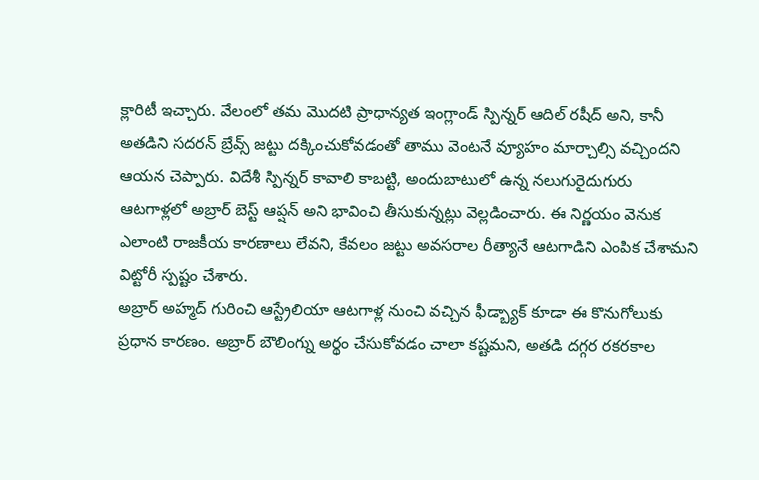క్లారిటీ ఇచ్చారు. వేలంలో తమ మొదటి ప్రాధాన్యత ఇంగ్లాండ్ స్పిన్నర్ ఆదిల్ రషీద్ అని, కానీ అతడిని సదరన్ బ్రేవ్స్ జట్టు దక్కించుకోవడంతో తాము వెంటనే వ్యూహం మార్చాల్సి వచ్చిందని ఆయన చెప్పారు. విదేశీ స్పిన్నర్ కావాలి కాబట్టి, అందుబాటులో ఉన్న నలుగురైదుగురు ఆటగాళ్లలో అబ్రార్ బెస్ట్ ఆప్షన్ అని భావించి తీసుకున్నట్లు వెల్లడించారు. ఈ నిర్ణయం వెనుక ఎలాంటి రాజకీయ కారణాలు లేవని, కేవలం జట్టు అవసరాల రీత్యానే ఆటగాడిని ఎంపిక చేశామని విట్టోరీ స్పష్టం చేశారు.
అబ్రార్ అహ్మద్ గురించి ఆస్ట్రేలియా ఆటగాళ్ల నుంచి వచ్చిన ఫీడ్బ్యాక్ కూడా ఈ కొనుగోలుకు ప్రధాన కారణం. అబ్రార్ బౌలింగ్ను అర్థం చేసుకోవడం చాలా కష్టమని, అతడి దగ్గర రకరకాల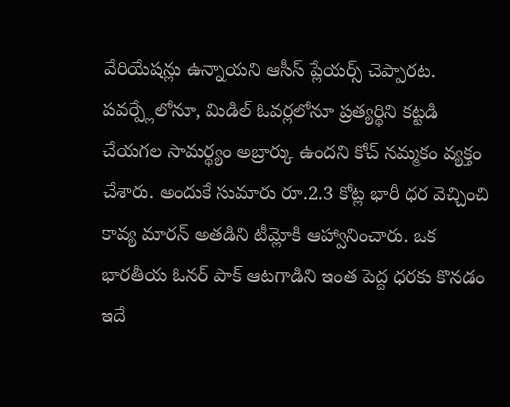వేరియేషన్లు ఉన్నాయని ఆసీస్ ప్లేయర్స్ చెప్పారట. పవర్ప్లేలోనూ, మిడిల్ ఓవర్లలోనూ ప్రత్యర్థిని కట్టడి చేయగల సామర్థ్యం అబ్రార్కు ఉందని కోచ్ నమ్మకం వ్యక్తం చేశారు. అందుకే సుమారు రూ.2.3 కోట్ల భారీ ధర వెచ్చించి కావ్య మారన్ అతడిని టీమ్లోకి ఆహ్వానించారు. ఒక భారతీయ ఓనర్ పాక్ ఆటగాడిని ఇంత పెద్ద ధరకు కొనడం ఇదే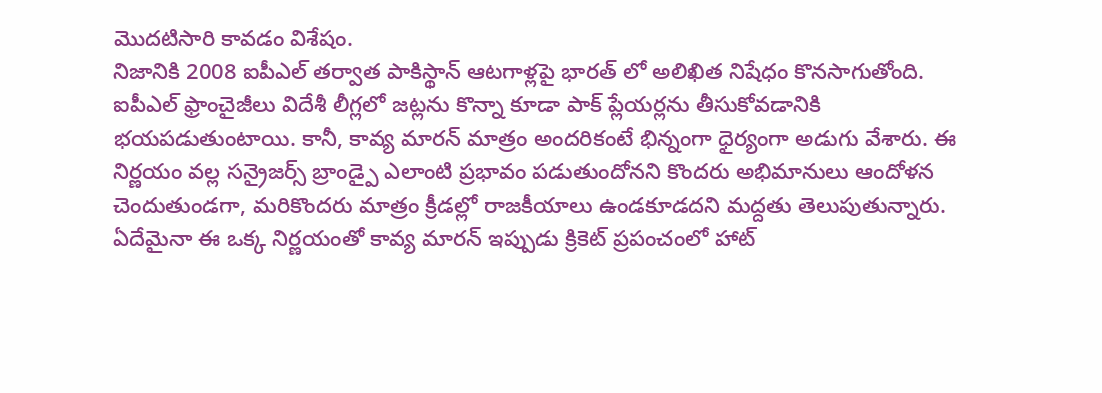మొదటిసారి కావడం విశేషం.
నిజానికి 2008 ఐపీఎల్ తర్వాత పాకిస్థాన్ ఆటగాళ్లపై భారత్ లో అలిఖిత నిషేధం కొనసాగుతోంది. ఐపీఎల్ ఫ్రాంచైజీలు విదేశీ లీగ్లలో జట్లను కొన్నా కూడా పాక్ ప్లేయర్లను తీసుకోవడానికి భయపడుతుంటాయి. కానీ, కావ్య మారన్ మాత్రం అందరికంటే భిన్నంగా ధైర్యంగా అడుగు వేశారు. ఈ నిర్ణయం వల్ల సన్రైజర్స్ బ్రాండ్పై ఎలాంటి ప్రభావం పడుతుందోనని కొందరు అభిమానులు ఆందోళన చెందుతుండగా, మరికొందరు మాత్రం క్రీడల్లో రాజకీయాలు ఉండకూడదని మద్దతు తెలుపుతున్నారు. ఏదేమైనా ఈ ఒక్క నిర్ణయంతో కావ్య మారన్ ఇప్పుడు క్రికెట్ ప్రపంచంలో హాట్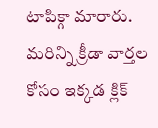టాపిక్గా మారారు.
మరిన్ని క్రీడా వార్తల కోసం ఇక్కడ క్లిక్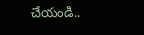చేయండి..